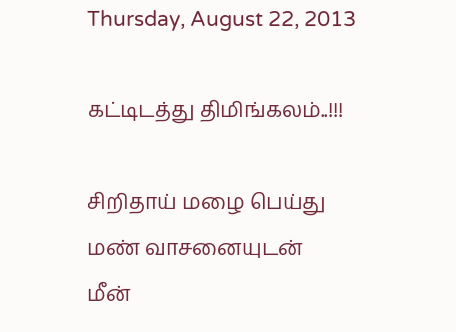Thursday, August 22, 2013

கட்டிடத்து திமிங்கலம்..!!!

சிறிதாய் மழை பெய்து
மண் வாசனையுடன்
மீன்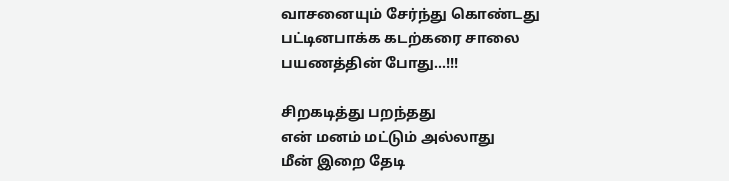வாசனையும் சேர்ந்து கொண்டது
பட்டினபாக்க கடற்கரை சாலை
பயணத்தின் போது...!!!

சிறகடித்து பறந்தது
என் மனம் மட்டும் அல்லாது
மீன் இறை தேடி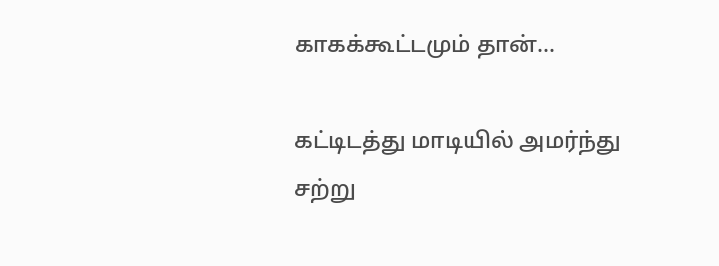காகக்கூட்டமும் தான்...

கட்டிடத்து மாடியில் அமர்ந்து
சற்று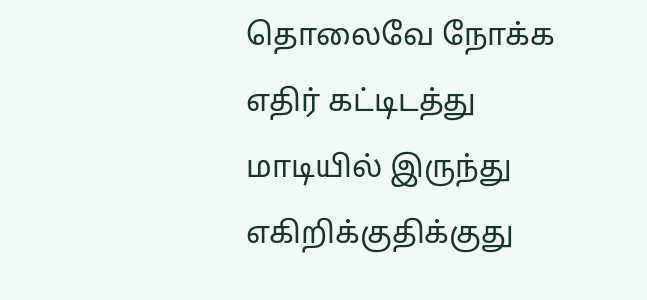தொலைவே நோக்க
எதிர் கட்டிடத்து மாடியில் இருந்து
எகிறிக்குதிக்குது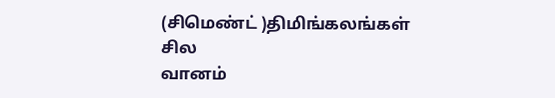(சிமெண்ட் )திமிங்கலங்கள் சில
வானம்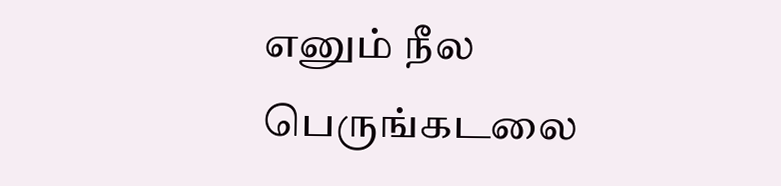எனும் நீல பெருங்கடலை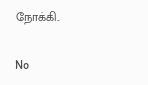நோக்கி..

No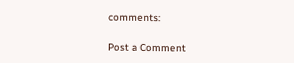comments:

Post a Comment